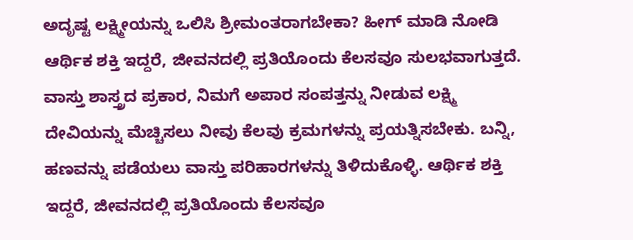ಅದೃಷ್ಟ ಲಕ್ಷ್ಮೀಯನ್ನು ಒಲಿಸಿ ಶ್ರೀಮಂತರಾಗಬೇಕಾ? ಹೀಗ್ ಮಾಡಿ ನೋಡಿ ಆರ್ಥಿಕ ಶಕ್ತಿ ಇದ್ದರೆ, ಜೀವನದಲ್ಲಿ ಪ್ರತಿಯೊಂದು ಕೆಲಸವೂ ಸುಲಭವಾಗುತ್ತದೆ. ವಾಸ್ತು ಶಾಸ್ತ್ರದ ಪ್ರಕಾರ, ನಿಮಗೆ ಅಪಾರ ಸಂಪತ್ತನ್ನು ನೀಡುವ ಲಕ್ಷ್ಮಿ ದೇವಿಯನ್ನು ಮೆಚ್ಚಿಸಲು ನೀವು ಕೆಲವು ಕ್ರಮಗಳನ್ನು ಪ್ರಯತ್ನಿಸಬೇಕು. ಬನ್ನಿ, ಹಣವನ್ನು ಪಡೆಯಲು ವಾಸ್ತು ಪರಿಹಾರಗಳನ್ನು ತಿಳಿದುಕೊಳ್ಳಿ. ಆರ್ಥಿಕ ಶಕ್ತಿ ಇದ್ದರೆ, ಜೀವನದಲ್ಲಿ ಪ್ರತಿಯೊಂದು ಕೆಲಸವೂ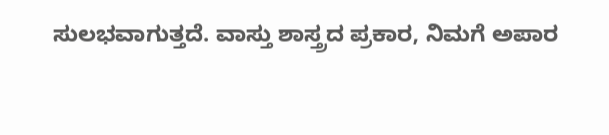ಸುಲಭವಾಗುತ್ತದೆ. ವಾಸ್ತು ಶಾಸ್ತ್ರದ ಪ್ರಕಾರ, ನಿಮಗೆ ಅಪಾರ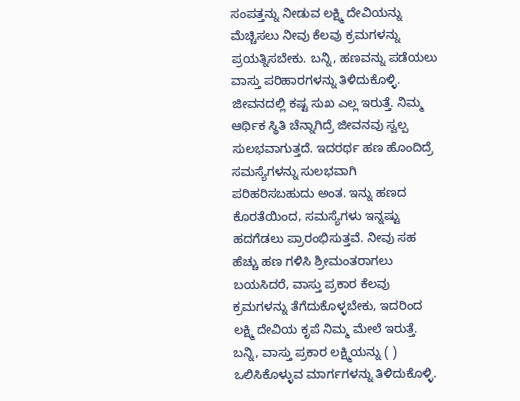ಸಂಪತ್ತನ್ನು ನೀಡುವ ಲಕ್ಷ್ಮಿ ದೇವಿಯನ್ನು ಮೆಚ್ಚಿಸಲು ನೀವು ಕೆಲವು ಕ್ರಮಗಳನ್ನು ಪ್ರಯತ್ನಿಸಬೇಕು. ಬನ್ನಿ, ಹಣವನ್ನು ಪಡೆಯಲು ವಾಸ್ತು ಪರಿಹಾರಗಳನ್ನು ತಿಳಿದುಕೊಳ್ಳಿ. ಜೀವನದಲ್ಲಿ ಕಷ್ಟ ಸುಖ ಎಲ್ಲ ಇರುತ್ತೆ. ನಿಮ್ಮ ಆರ್ಥಿಕ ಸ್ಥಿತಿ ಚೆನ್ನಾಗಿದ್ರೆ ಜೀವನವು ಸ್ವಲ್ಪ ಸುಲಭವಾಗುತ್ತದೆ. ಇದರರ್ಥ ಹಣ ಹೊಂದಿದ್ರೆ ಸಮಸ್ಯೆಗಳನ್ನು ಸುಲಭವಾಗಿ ಪರಿಹರಿಸಬಹುದು ಅಂತ. ಇನ್ನು ಹಣದ ಕೊರತೆಯಿಂದ, ಸಮಸ್ಯೆಗಳು ಇನ್ನಷ್ಟು ಹದಗೆಡಲು ಪ್ರಾರಂಭಿಸುತ್ತವೆ. ನೀವು ಸಹ ಹೆಚ್ಚು ಹಣ ಗಳಿಸಿ ಶ್ರೀಮಂತರಾಗಲು ಬಯಸಿದರೆ, ವಾಸ್ತು ಪ್ರಕಾರ ಕೆಲವು ಕ್ರಮಗಳನ್ನು ತೆಗೆದುಕೊಳ್ಳಬೇಕು, ಇದರಿಂದ ಲಕ್ಷ್ಮಿ ದೇವಿಯ ಕೃಪೆ ನಿಮ್ಮ ಮೇಲೆ ಇರುತ್ತೆ. ಬನ್ನಿ, ವಾಸ್ತು ಪ್ರಕಾರ ಲಕ್ಷ್ಮಿಯನ್ನು ( ) ಒಲಿಸಿಕೊಳ್ಳುವ ಮಾರ್ಗಗಳನ್ನು ತಿಳಿದುಕೊಳ್ಳಿ.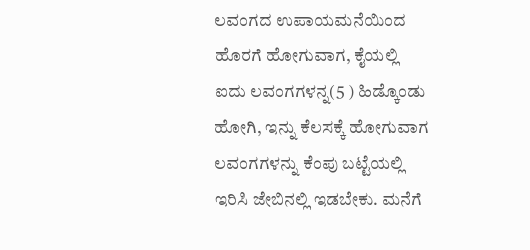ಲವಂಗದ ಉಪಾಯಮನೆಯಿಂದ ಹೊರಗೆ ಹೋಗುವಾಗ, ಕೈಯಲ್ಲಿ ಐದು ಲವಂಗಗಳನ್ನ(5 ) ಹಿಡ್ಕೊಂಡು ಹೋಗಿ, ಇನ್ನು ಕೆಲಸಕ್ಕೆ ಹೋಗುವಾಗ ಲವಂಗಗಳನ್ನು ಕೆಂಪು ಬಟ್ಟೆಯಲ್ಲಿ ಇರಿಸಿ ಜೇಬಿನಲ್ಲಿ ಇಡಬೇಕು. ಮನೆಗೆ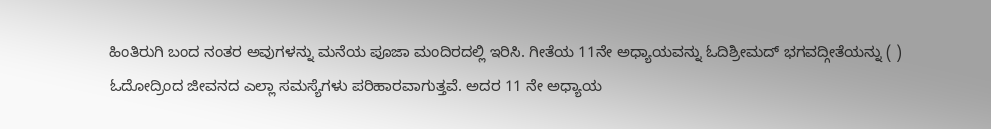ಹಿಂತಿರುಗಿ ಬಂದ ನಂತರ ಅವುಗಳನ್ನು ಮನೆಯ ಪೂಜಾ ಮಂದಿರದಲ್ಲಿ ಇರಿಸಿ. ಗೀತೆಯ 11ನೇ ಅಧ್ಯಾಯವನ್ನು ಓದಿಶ್ರೀಮದ್ ಭಗವದ್ಗೀತೆಯನ್ನು ( ) ಓದೋದ್ರಿಂದ ಜೀವನದ ಎಲ್ಲಾ ಸಮಸ್ಯೆಗಳು ಪರಿಹಾರವಾಗುತ್ತವೆ. ಅದರ 11 ನೇ ಅಧ್ಯಾಯ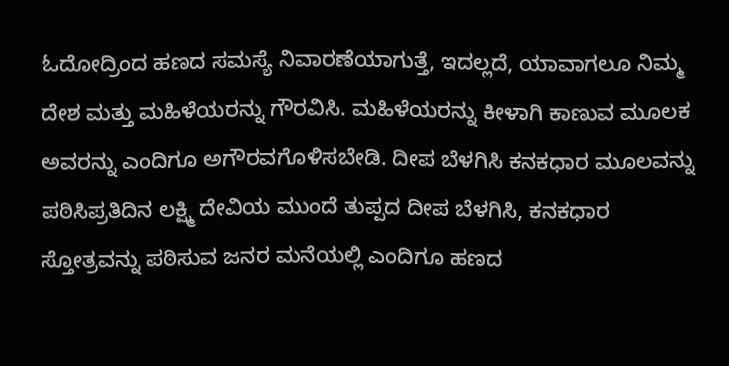ಓದೋದ್ರಿಂದ ಹಣದ ಸಮಸ್ಯೆ ನಿವಾರಣೆಯಾಗುತ್ತೆ, ಇದಲ್ಲದೆ, ಯಾವಾಗಲೂ ನಿಮ್ಮ ದೇಶ ಮತ್ತು ಮಹಿಳೆಯರನ್ನು ಗೌರವಿಸಿ. ಮಹಿಳೆಯರನ್ನು ಕೀಳಾಗಿ ಕಾಣುವ ಮೂಲಕ ಅವರನ್ನು ಎಂದಿಗೂ ಅಗೌರವಗೊಳಿಸಬೇಡಿ. ದೀಪ ಬೆಳಗಿಸಿ ಕನಕಧಾರ ಮೂಲವನ್ನು ಪಠಿಸಿಪ್ರತಿದಿನ ಲಕ್ಷ್ಮಿ ದೇವಿಯ ಮುಂದೆ ತುಪ್ಪದ ದೀಪ ಬೆಳಗಿಸಿ, ಕನಕಧಾರ ಸ್ತೋತ್ರವನ್ನು ಪಠಿಸುವ ಜನರ ಮನೆಯಲ್ಲಿ ಎಂದಿಗೂ ಹಣದ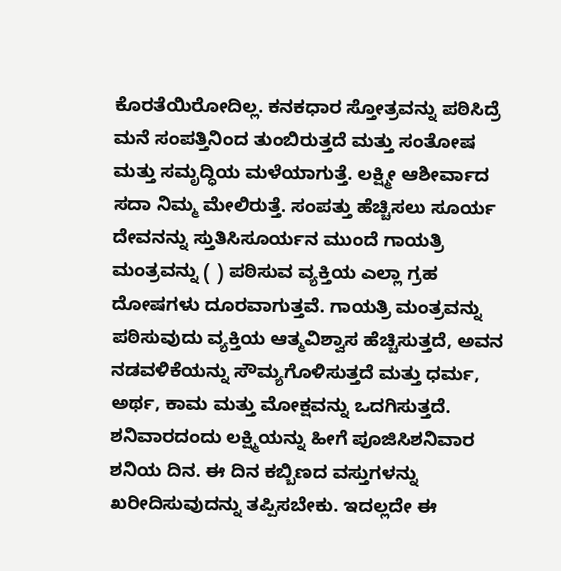ಕೊರತೆಯಿರೋದಿಲ್ಲ. ಕನಕಧಾರ ಸ್ತೋತ್ರವನ್ನು ಪಠಿಸಿದ್ರೆ ಮನೆ ಸಂಪತ್ತಿನಿಂದ ತುಂಬಿರುತ್ತದೆ ಮತ್ತು ಸಂತೋಷ ಮತ್ತು ಸಮೃದ್ಧಿಯ ಮಳೆಯಾಗುತ್ತೆ. ಲಕ್ಷ್ಮೀ ಆಶೀರ್ವಾದ ಸದಾ ನಿಮ್ಮ ಮೇಲಿರುತ್ತೆ. ಸಂಪತ್ತು ಹೆಚ್ಚಿಸಲು ಸೂರ್ಯ ದೇವನನ್ನು ಸ್ತುತಿಸಿಸೂರ್ಯನ ಮುಂದೆ ಗಾಯತ್ರಿ ಮಂತ್ರವನ್ನು ( ) ಪಠಿಸುವ ವ್ಯಕ್ತಿಯ ಎಲ್ಲಾ ಗ್ರಹ ದೋಷಗಳು ದೂರವಾಗುತ್ತವೆ. ಗಾಯತ್ರಿ ಮಂತ್ರವನ್ನು ಪಠಿಸುವುದು ವ್ಯಕ್ತಿಯ ಆತ್ಮವಿಶ್ವಾಸ ಹೆಚ್ಚಿಸುತ್ತದೆ, ಅವನ ನಡವಳಿಕೆಯನ್ನು ಸೌಮ್ಯಗೊಳಿಸುತ್ತದೆ ಮತ್ತು ಧರ್ಮ, ಅರ್ಥ, ಕಾಮ ಮತ್ತು ಮೋಕ್ಷವನ್ನು ಒದಗಿಸುತ್ತದೆ. ಶನಿವಾರದಂದು ಲಕ್ಷ್ಮಿಯನ್ನು ಹೀಗೆ ಪೂಜಿಸಿಶನಿವಾರ ಶನಿಯ ದಿನ. ಈ ದಿನ ಕಬ್ಬಿಣದ ವಸ್ತುಗಳನ್ನು ಖರೀದಿಸುವುದನ್ನು ತಪ್ಪಿಸಬೇಕು. ಇದಲ್ಲದೇ ಈ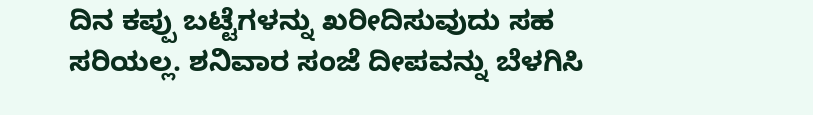ದಿನ ಕಪ್ಪು ಬಟ್ಟೆಗಳನ್ನು ಖರೀದಿಸುವುದು ಸಹ ಸರಿಯಲ್ಲ. ಶನಿವಾರ ಸಂಜೆ ದೀಪವನ್ನು ಬೆಳಗಿಸಿ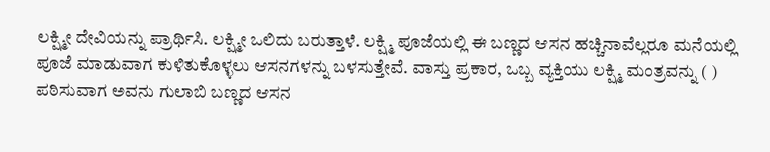ಲಕ್ಷ್ಮೀ ದೇವಿಯನ್ನು ಪ್ರಾರ್ಥಿಸಿ. ಲಕ್ಷ್ಮೀ ಒಲಿದು ಬರುತ್ತಾಳೆ. ಲಕ್ಷ್ಮಿ ಪೂಜೆಯಲ್ಲಿ ಈ ಬಣ್ಣದ ಆಸನ ಹಚ್ಚಿನಾವೆಲ್ಲರೂ ಮನೆಯಲ್ಲಿ ಪೂಜೆ ಮಾಡುವಾಗ ಕುಳಿತುಕೊಳ್ಳಲು ಆಸನಗಳನ್ನು ಬಳಸುತ್ತೇವೆ. ವಾಸ್ತು ಪ್ರಕಾರ, ಒಬ್ಬ ವ್ಯಕ್ತಿಯು ಲಕ್ಷ್ಮಿ ಮಂತ್ರವನ್ನು ( ) ಪಠಿಸುವಾಗ ಅವನು ಗುಲಾಬಿ ಬಣ್ಣದ ಆಸನ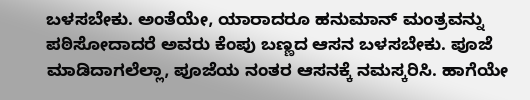ಬಳಸಬೇಕು. ಅಂತೆಯೇ, ಯಾರಾದರೂ ಹನುಮಾನ್ ಮಂತ್ರವನ್ನು ಪಠಿಸೋದಾದರೆ ಅವರು ಕೆಂಪು ಬಣ್ಣದ ಆಸನ ಬಳಸಬೇಕು. ಪೂಜೆ ಮಾಡಿದಾಗಲೆಲ್ಲಾ, ಪೂಜೆಯ ನಂತರ ಆಸನಕ್ಕೆ ನಮಸ್ಕರಿಸಿ. ಹಾಗೆಯೇ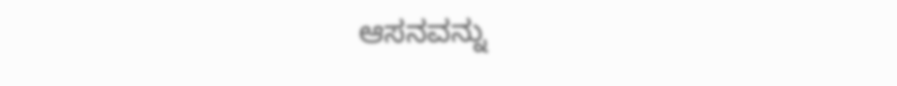ಆಸನವನ್ನು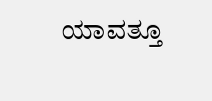ಯಾವತ್ತೂ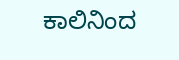ಕಾಲಿನಿಂದ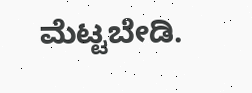ಮೆಟ್ಟಬೇಡಿ.